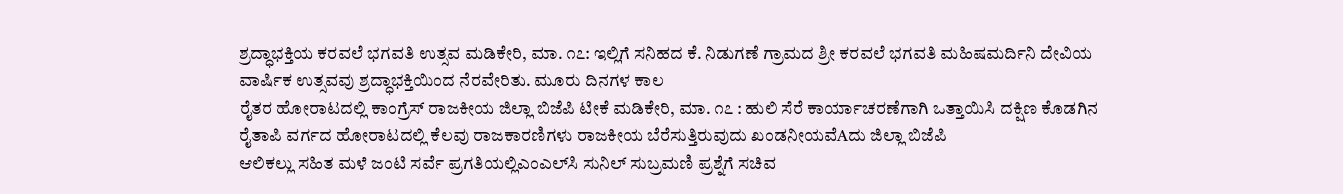ಶ್ರದ್ಧಾಭಕ್ತಿಯ ಕರವಲೆ ಭಗವತಿ ಉತ್ಸವ ಮಡಿಕೇರಿ, ಮಾ. ೧೭: ಇಲ್ಲಿಗೆ ಸನಿಹದ ಕೆ. ನಿಡುಗಣೆ ಗ್ರಾಮದ ಶ್ರೀ ಕರವಲೆ ಭಗವತಿ ಮಹಿಷಮರ್ದಿನಿ ದೇವಿಯ ವಾರ್ಷಿಕ ಉತ್ಸವವು ಶ್ರದ್ಧಾಭಕ್ತಿಯಿಂದ ನೆರವೇರಿತು. ಮೂರು ದಿನಗಳ ಕಾಲ
ರೈತರ ಹೋರಾಟದಲ್ಲಿ ಕಾಂಗ್ರೆಸ್ ರಾಜಕೀಯ ಜಿಲ್ಲಾ ಬಿಜೆಪಿ ಟೀಕೆ ಮಡಿಕೇರಿ, ಮಾ. ೧೭ : ಹುಲಿ ಸೆರೆ ಕಾರ್ಯಾಚರಣೆಗಾಗಿ ಒತ್ತಾಯಿಸಿ ದಕ್ಷಿಣ ಕೊಡಗಿನ ರೈತಾಪಿ ವರ್ಗದ ಹೋರಾಟದಲ್ಲಿ ಕೆಲವು ರಾಜಕಾರಣಿಗಳು ರಾಜಕೀಯ ಬೆರೆಸುತ್ತಿರುವುದು ಖಂಡನೀಯವೆAದು ಜಿಲ್ಲಾ ಬಿಜೆಪಿ
ಆಲಿಕಲ್ಲು ಸಹಿತ ಮಳೆ ಜಂಟಿ ಸರ್ವೆ ಪ್ರಗತಿಯಲ್ಲಿಎಂಎಲ್‌ಸಿ ಸುನಿಲ್ ಸುಬ್ರಮಣಿ ಪ್ರಶ್ನೆಗೆ ಸಚಿವ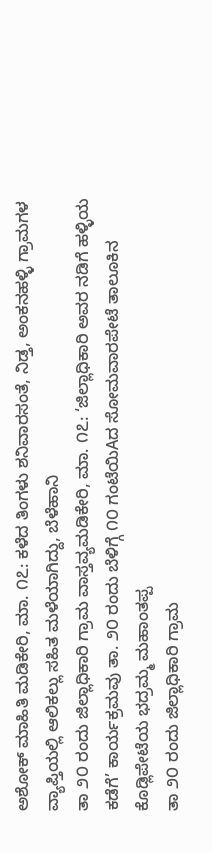ಅಶೋಕ್ ಮಾಹಿತಿ ಮಡಿಕೇರಿ, ಮಾ. ೧೭: ಕಳೆದ ತಿಂಗಳು ಶನಿವಾರಸಂತೆ, ನಿಡ್ತ, ಅಂಕನಹಳ್ಳಿ ಗ್ರಾಮಗಳ ವ್ಯಾಪ್ತಿಯಲ್ಲಿ ಆಲಿಕಲ್ಲು ಸಹಿತ ಮಳೆಯಾಗಿದ್ದು, ಬೆಳೆಹಾನಿ
ತಾ ೨೦ ರಂದು ಜಿಲ್ಲಾಧಿಕಾರಿ ಗ್ರಾಮ ವಾಸ್ತವ್ಯಮಡಿಕೇರಿ, ಮಾ. ೧೭: ‘ಜಿಲ್ಲಾಧಿಕಾರಿ ಅವರ ನಡಿಗೆ ಹಳ್ಳಿಯ ಕಡೆಗೆ’ ಕಾರ್ಯಕ್ರಮವು ತಾ. ೨೦ ರಂದು ಬೆಳಿಗ್ಗೆ ೧೦ ಗಂಟೆಯಿAದ ಸೋಮವಾರಪೇಟೆ ತಾಲೂಕಿನ ಕೊಡ್ಲಿಪೇಟೆಯ ಭದ್ರಮ್ಮ ಮಹಾಂತಪ್ಪ
ತಾ ೨೦ ರಂದು ಜಿಲ್ಲಾಧಿಕಾರಿ ಗ್ರಾಮ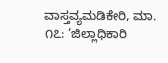ವಾಸ್ತವ್ಯಮಡಿಕೇರಿ, ಮಾ. ೧೭: ‘ಜಿಲ್ಲಾಧಿಕಾರಿ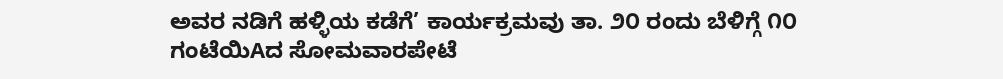ಅವರ ನಡಿಗೆ ಹಳ್ಳಿಯ ಕಡೆಗೆ’ ಕಾರ್ಯಕ್ರಮವು ತಾ. ೨೦ ರಂದು ಬೆಳಿಗ್ಗೆ ೧೦ ಗಂಟೆಯಿAದ ಸೋಮವಾರಪೇಟೆ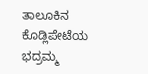ತಾಲೂಕಿನ ಕೊಡ್ಲಿಪೇಟೆಯ ಭದ್ರಮ್ಮ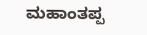ಮಹಾಂತಪ್ಪ